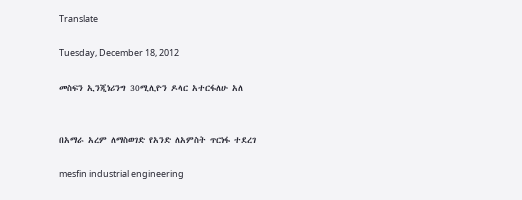Translate

Tuesday, December 18, 2012

መስፍን ኢንጂነሪንግ 30ሚሊዮን ዶላር አተርፋለሁ አለ


በአማራ አረም ለማስወገድ የአንድ ለአምስት ጥርነፋ ተደረገ

mesfin industrial engineering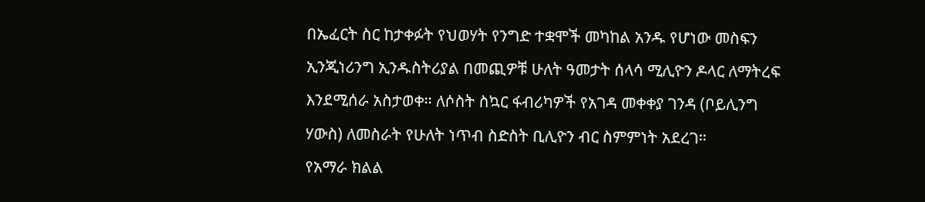በኤፈርት ስር ከታቀፉት የህወሃት የንግድ ተቋሞች መካከል አንዱ የሆነው መስፍን ኢንጂነሪንግ ኢንዱስትሪያል በመጪዎቹ ሁለት ዓመታት ሰላሳ ሚሊዮን ዶላር ለማትረፍ እንደሚሰራ አስታወቀ። ለሶስት ስኳር ፋብሪካዎች የአገዳ መቀቀያ ገንዳ (ቦይሊንግ ሃውስ) ለመስራት የሁለት ነጥብ ስድስት ቢሊዮን ብር ስምምነት አደረገ።
የአማራ ክልል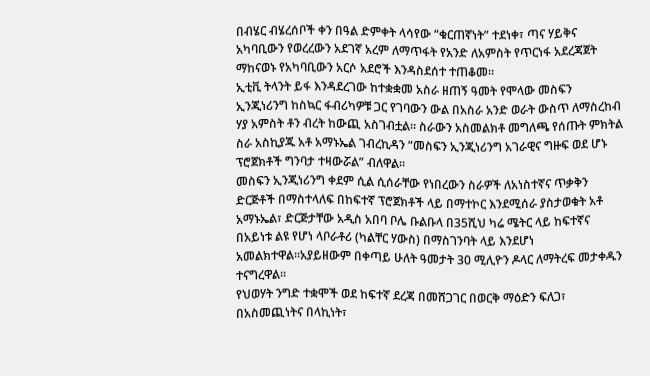በብሄር ብሄረሰቦች ቀን በዓል ድምቀት ላሳየው “ቁርጠኛነት” ተደነቀ፣ ጣና ሃይቅና አካባቢውን የወረረውን አደገኛ አረም ለማጥፋት የአንድ ለአምስት የጥርነፋ አደረጃጀት ማከናወኑ የአካባቢውን አርሶ አደሮች እንዳስደሰተ ተጠቆመ።
ኢቲቪ ትላንት ይፋ እንዳደረገው ከተቋቋመ አስራ ዘጠኝ ዓመት የሞላው መስፍን ኢንጂነሪንግ ከስኳር ፋብሪካዎቹ ጋር የገባውን ውል በአስራ አንድ ወራት ውስጥ ለማስረከብ ሃያ አምስት ቶን ብረት ከውጪ አስገብቷል። ስራውን አስመልክቶ መግለጫ የሰጡት ምክትል ስራ አስኪያጁ አቶ አማኑኤል ገብረኪዳን “መስፍን ኢንጂነሪንግ አገራዊና ግዙፍ ወደ ሆኑ ፕሮጀክቶች ግንባታ ተዛውሯል” ብለዋል።
መስፍን ኢንጂነሪንግ ቀደም ሲል ሲሰራቸው የነበረውን ስራዎች ለአነስተኛና ጥቃቅን ድርጅቶች በማስተላለፍ በከፍተኛ ፕሮጀክቶች ላይ በማተኮር እንደሚሰራ ያስታወቁት አቶ አማኑኤል፣ ድርጅታቸው አዲስ አበባ ቦሌ ቡልቡላ በ35ሺህ ካሬ ሜትር ላይ ከፍተኛና በአይነቱ ልዩ የሆነ ላቦራቶሪ (ካልቸር ሃውስ) በማስገንባት ላይ እንደሆነ አመልክተዋል።አያይዘውም በቀጣይ ሁለት ዓመታት 30 ሚሊዮን ዶላር ለማትረፍ መታቀዱን ተናግረዋል።
የህወሃት ንግድ ተቋሞች ወደ ከፍተኛ ደረጃ በመሸጋገር በወርቅ ማዕድን ፍለጋ፣ በአስመጪነትና በላኪነት፣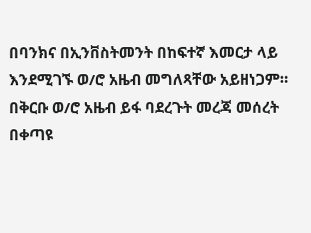በባንክና በኢንቨስትመንት በከፍተኛ እመርታ ላይ እንደሚገኙ ወ/ሮ አዜብ መግለጻቸው አይዘነጋም። በቅርቡ ወ/ሮ አዜብ ይፋ ባደረጉት መረጃ መሰረት በቀጣዩ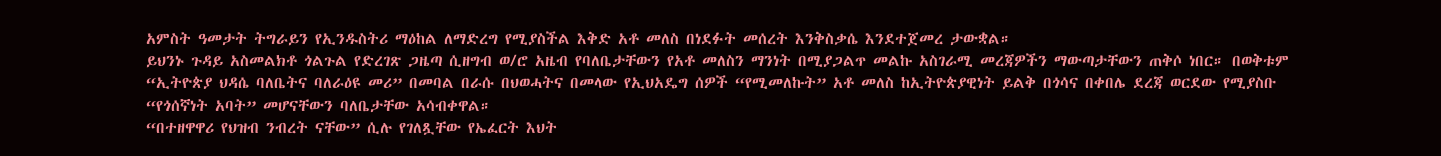አምስት ዓመታት ትግራይን የኢንዱስትሪ ማዕከል ለማድረግ የሚያስችል እቅድ አቶ መለስ በነደፉት መሰረት እንቅስቃሴ እንደተጀመረ ታውቋል።
ይህንኑ ጉዳይ አስመልክቶ ጎልጉል የድረገጽ ጋዜጣ ሲዘግብ ወ/ሮ አዜብ የባለቤታቸውን የአቶ መለስን ማንነት በሚያጋልጥ መልኩ አስገራሚ መረጃዎችን ማውጣታቸውን ጠቅሶ ነበር። በወቅቱም “ኢትዮጵያ ህዳሴ ባለቤትና ባለራዕዩ መሪ” በመባል በራሱ በህወሓትና በመላው የኢህአዴግ ሰዎች “የሚመለኩት” አቶ መለስ ከኢትዮጵያዊነት ይልቅ በጎሳና በቀበሌ ደረጃ ወርደው የሚያስቡ “የጎሰኛነት አባት” መሆናቸውን ባለቤታቸው አሳብቀዋል።
“በተዘዋዋሪ የህዝብ ንብረት ናቸው” ሲሉ የገለጿቸው የኤፈርት እህት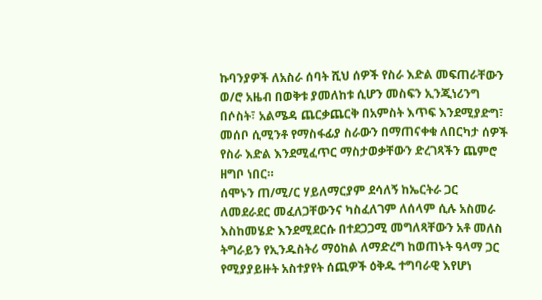ኩባንያዎች ለአስራ ሰባት ሺህ ሰዎች የስራ እድል መፍጠራቸውን ወ/ሮ አዜብ በወቅቱ ያመለከቱ ሲሆን መስፍን ኢንጂነሪንግ በሶስት፣ አልሜዳ ጨርቃጨርቅ በአምስት እጥፍ እንደሚያድግ፣ መሰቦ ሲሚንቶ የማስፋፊያ ስራውን በማጠናቀቁ ለበርካታ ሰዎች የስራ እድል እንደሚፈጥር ማስታወቃቸውን ድረገጻችን ጨምሮ ዘግቦ ነበር።
ሰሞኑን ጠ/ሚ/ር ሃይለማርያም ደሳለኝ ከኤርትራ ጋር ለመደራደር መፈለጋቸውንና ካስፈለገም ለሰላም ሲሉ አስመራ እስከመሄድ እንደሚደርሱ በተደጋጋሚ መግለጻቸውን አቶ መለስ ትግራይን የኢንዱስትሪ ማዕከል ለማድረግ ከወጠኑት ዓላማ ጋር የሚያያይዙት አስተያየት ሰጪዎች ዕቅዱ ተግባራዊ እየሆነ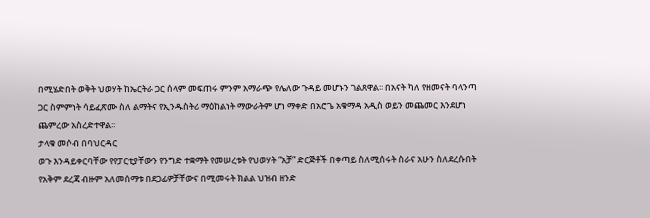በሚሄድበት ወቅት ህወሃት ከኤርትራ ጋር ሰላም መፍጠሩ ምንም አማራጭ የሌለው ጉዳይ መሆኑን ገልጸዋል፡፡ በአናት ካለ የዘመናት ባላንጣ ጋር ስምምነት ሳይፈጽሙ ስለ ልማትና የኢንዱስትሪ ማዕከልነት ማውራትም ሆነ ማቀድ በአሮጌ አቁማዳ አዲስ ወይን መጨመር እንደሆነ ጨምረው አስረድተዋል፡፡
ታላቁ መሶብ በባህርዳር
ወጉ እንዳይቀርባቸው የየፓርቲያቸውን የንግድ ተቋማት የመሠረቱት የህወሃት “አቻ” ድርጅቶች በቀጣይ ስለሚሰሩት ስራና አሁን ስለደረሱበት የአቅም ደረጃ ብዙም አለመሰማቱ በደጋፊዎቻቸውና በሚመሩት ክልል ህዝብ ዘንድ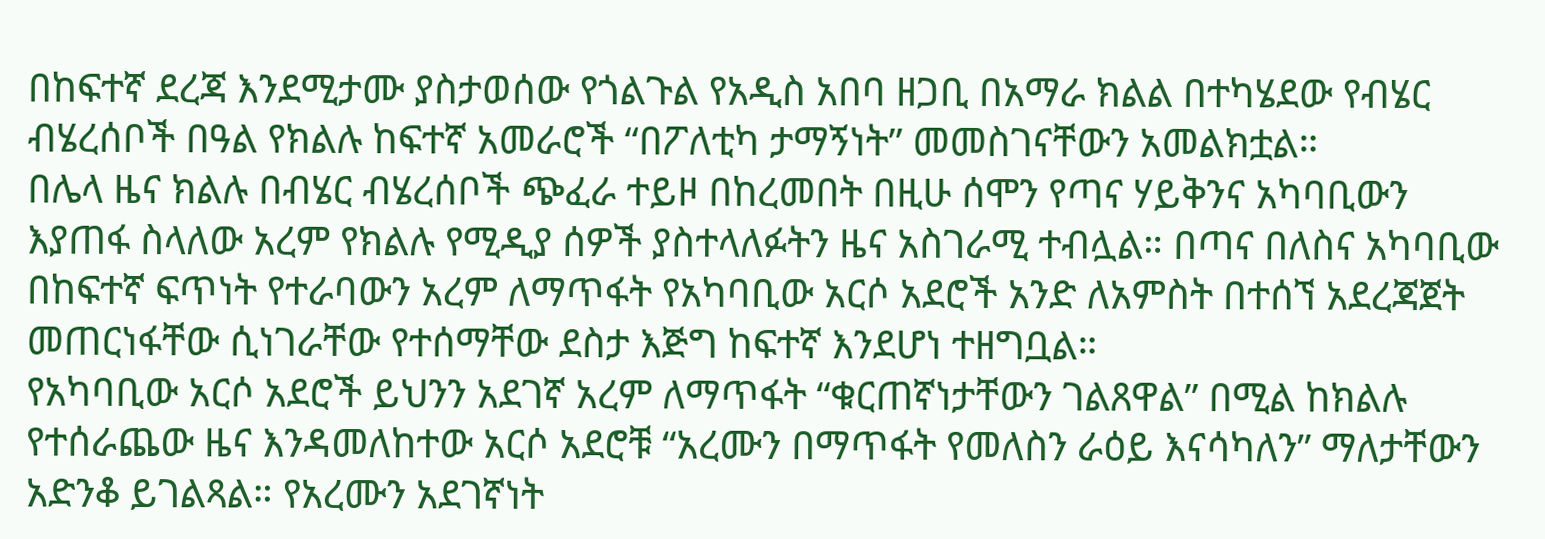በከፍተኛ ደረጃ እንደሚታሙ ያስታወሰው የጎልጉል የአዲስ አበባ ዘጋቢ በአማራ ክልል በተካሄደው የብሄር ብሄረሰቦች በዓል የክልሉ ከፍተኛ አመራሮች “በፖለቲካ ታማኝነት” መመስገናቸውን አመልክቷል።
በሌላ ዜና ክልሉ በብሄር ብሄረሰቦች ጭፈራ ተይዞ በከረመበት በዚሁ ሰሞን የጣና ሃይቅንና አካባቢውን እያጠፋ ስላለው አረም የክልሉ የሚዲያ ሰዎች ያስተላለፉትን ዜና አስገራሚ ተብሏል። በጣና በለስና አካባቢው በከፍተኛ ፍጥነት የተራባውን አረም ለማጥፋት የአካባቢው አርሶ አደሮች አንድ ለአምስት በተሰኘ አደረጃጀት መጠርነፋቸው ሲነገራቸው የተሰማቸው ደስታ እጅግ ከፍተኛ እንደሆነ ተዘግቧል።
የአካባቢው አርሶ አደሮች ይህንን አደገኛ አረም ለማጥፋት “ቁርጠኛነታቸውን ገልጸዋል” በሚል ከክልሉ የተሰራጨው ዜና እንዳመለከተው አርሶ አደሮቹ “አረሙን በማጥፋት የመለስን ራዕይ እናሳካለን” ማለታቸውን አድንቆ ይገልጻል። የአረሙን አደገኛነት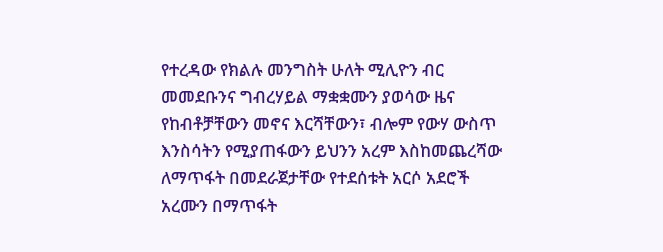የተረዳው የክልሉ መንግስት ሁለት ሚሊዮን ብር መመደቡንና ግብረሃይል ማቋቋሙን ያወሳው ዜና የከብቶቻቸውን መኖና እርሻቸውን፣ ብሎም የውሃ ውስጥ እንስሳትን የሚያጠፋውን ይህንን አረም እስከመጨረሻው ለማጥፋት በመደራጀታቸው የተደሰቱት አርሶ አደሮች አረሙን በማጥፋት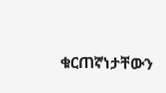ቁርጠኛነታቸውን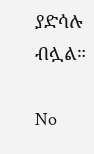ያድሳሉ ብሏል።

No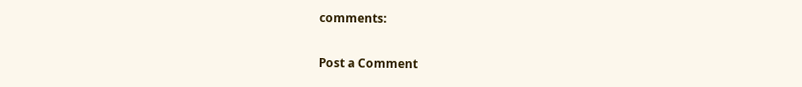comments:

Post a Comment